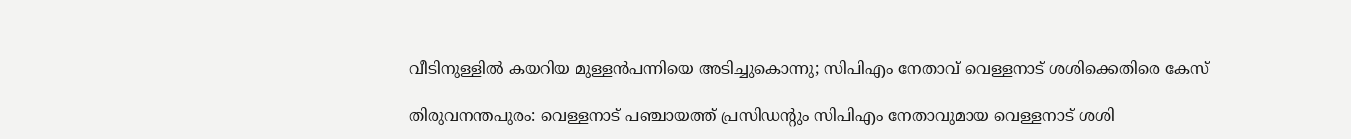വീടിനുള്ളിൽ കയറിയ മുള്ളൻപന്നിയെ അടിച്ചുകൊന്നു; സിപിഎം നേതാവ് വെള്ളനാട് ശശിക്കെതിരെ കേസ്

തിരുവനന്തപുരം: വെള്ളനാട് പഞ്ചായത്ത് പ്രസിഡന്റും സിപിഎം നേതാവുമായ വെള്ളനാട് ശശി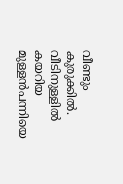വീണ്ടും കുരുക്കിൽ. വീടിനുള്ളിൽ കയറിയ മുള്ളൻപന്നിയെ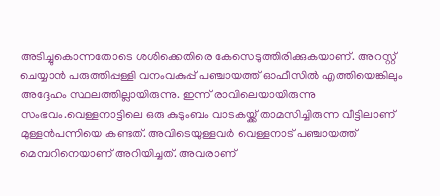അടിച്ചുകൊന്നതോടെ ശശിക്കെതിരെ കേസെടുത്തിരിക്കുകയാണ്. അറസ്റ്റ് ചെയ്യാൻ പരുത്തിപ്പള്ളി വനംവകുപ്പ് പഞ്ചായത്ത് ഓഫീസിൽ എത്തിയെങ്കിലും അദ്ദേഹം സ്ഥലത്തില്ലായിരുന്നു. ഇന്ന് രാവിലെയായിരുന്നു സംഭവം.വെള്ളനാട്ടിലെ ഒരു കുടുംബം വാടകയ്ക്ക് താമസിച്ചിരുന്ന വീട്ടിലാണ് മുള്ളൻപന്നിയെ കണ്ടത്. അവിടെയുള്ളവർ വെള്ളനാട് പഞ്ചായത്ത് മെമ്പറിനെയാണ് അറിയിച്ചത്. അവരാണ്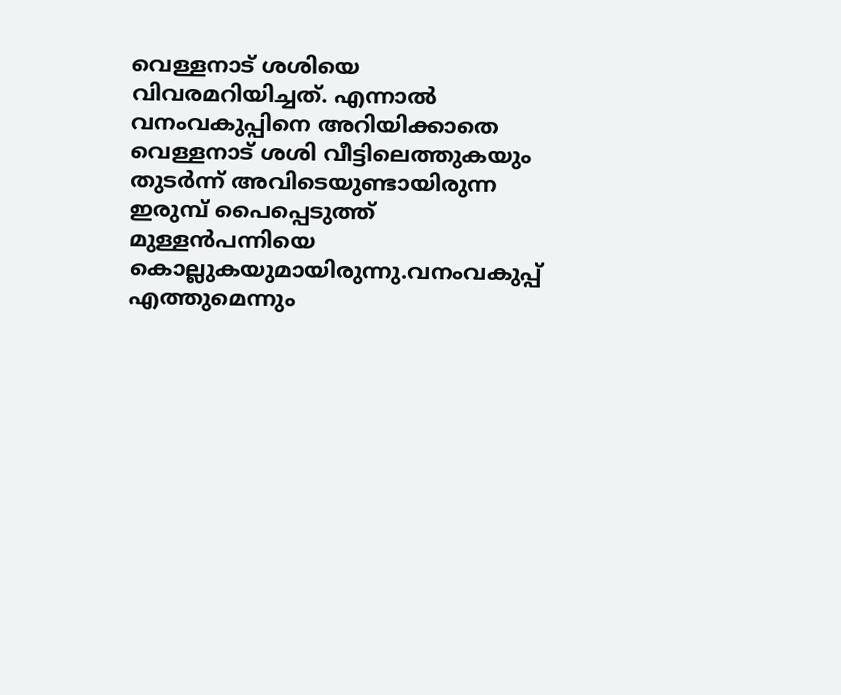വെള്ളനാട് ശശിയെ വിവരമറിയിച്ചത്. എന്നാൽ വനംവകുപ്പിനെ അറിയിക്കാതെ വെള്ളനാട് ശശി വീട്ടിലെത്തുകയും തുടർന്ന് അവിടെയുണ്ടായിരുന്ന ഇരുമ്പ് പൈപ്പെടുത്ത് മുള്ളൻപന്നിയെ കൊല്ലുകയുമായിരുന്നു.വനംവകുപ്പ് എത്തുമെന്നും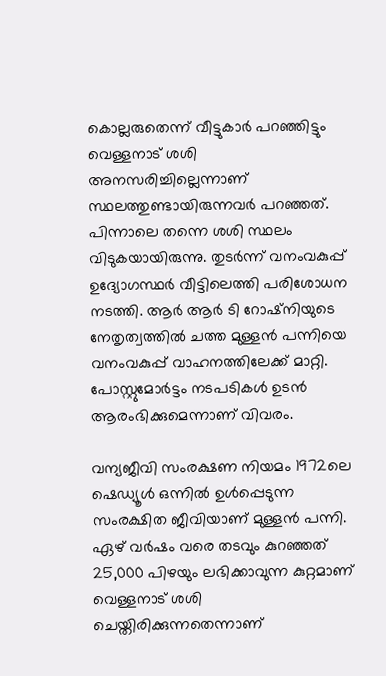കൊല്ലരുതെന്ന് വീട്ടുകാർ പറഞ്ഞിട്ടും വെള്ളനാട് ശശി അനസരിച്ചില്ലെന്നാണ് സ്ഥലത്തുണ്ടായിരുന്നവർ പറഞ്ഞത്. പിന്നാലെ തന്നെ ശശി സ്ഥലം വിടുകയായിരുന്നു. തുടർന്ന് വനംവകുപ്പ് ഉദ്യോഗസ്ഥർ വീട്ടിലെത്തി പരിശോധന നടത്തി. ആർ ആർ ടി റോഷ്നിയുടെ നേതൃത്വത്തിൽ ചത്ത മുള്ളൻ പന്നിയെ വനംവകുപ്പ് വാഹനത്തിലേക്ക് മാറ്റി. പോസ്റ്റുമോർട്ടം നടപടികൾ ഉടൻ ആരംഭിക്കുമെന്നാണ് വിവരം.

വന്യജീവി സംരക്ഷണ നിയമം 1972ലെ ഷെഡ്യൂൾ ഒന്നിൽ ഉൾപ്പെടുന്ന സംരക്ഷിത ജീവിയാണ് മുള്ളൻ പന്നി. ഏഴ് വർഷം വരെ തടവും കുറഞ്ഞത് 25,000 പിഴയും ലഭിക്കാവുന്ന കുറ്റമാണ് വെള്ളനാട് ശശി ചെയ്തിരിക്കുന്നതെന്നാണ്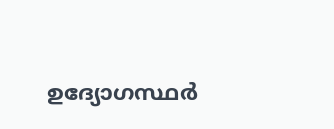ഉദ്യോഗസ്ഥർ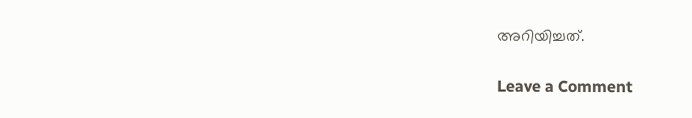അറിയിച്ചത്.

Leave a Comment